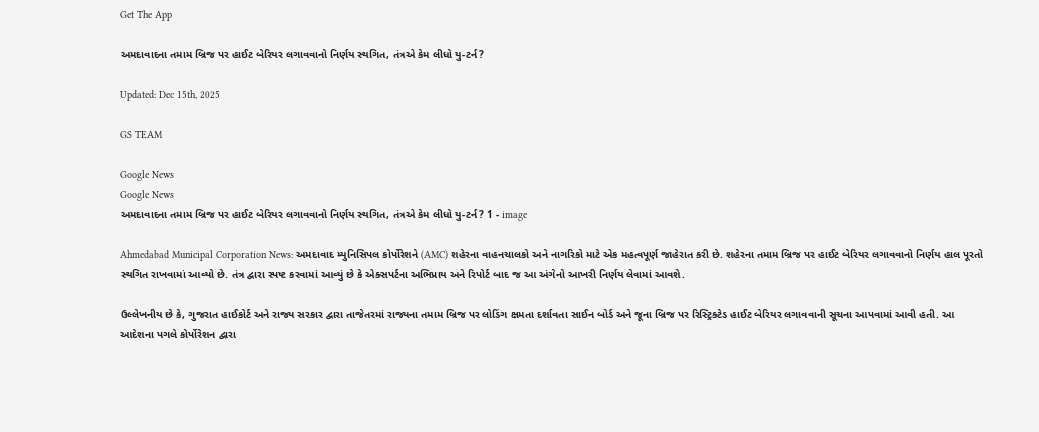Get The App

અમદાવાદના તમામ બ્રિજ પર હાઈટ બેરિયર લગાવવાનો નિર્ણય સ્થગિત, તંત્રએ કેમ લીધો યુ-ટર્ન?

Updated: Dec 15th, 2025

GS TEAM

Google News
Google News
અમદાવાદના તમામ બ્રિજ પર હાઈટ બેરિયર લગાવવાનો નિર્ણય સ્થગિત, તંત્રએ કેમ લીધો યુ-ટર્ન? 1 - image

Ahmedabad Municipal Corporation News: અમદાવાદ મ્યુનિસિપલ કોર્પોરેશને (AMC) શહેરના વાહનચાલકો અને નાગરિકો માટે એક મહત્વપૂર્ણ જાહેરાત કરી છે. શહેરના તમામ બ્રિજ પર હાઈટ બેરિયર લગાવવાનો નિર્ણય હાલ પૂરતો સ્થગિત રાખવામાં આવ્યો છે. તંત્ર દ્વારા સ્પષ્ટ કરવામાં આવ્યું છે કે એક્સપર્ટના અભિપ્રાય અને રિપોર્ટ બાદ જ આ અંગેનો આખરી નિર્ણય લેવામાં આવશે.

ઉલ્લેખનીય છે કે, ગુજરાત હાઈકોર્ટ અને રાજ્ય સરકાર દ્વારા તાજેતરમાં રાજ્યના તમામ બ્રિજ પર લોડિંગ ક્ષમતા દર્શાવતા સાઈન બોર્ડ અને જૂના બ્રિજ પર રિસ્ટ્રિક્ટેડ હાઈટ બેરિયર લગાવવાની સૂચના આપવામાં આવી હતી. આ આદેશના પગલે કોર્પોરેશન દ્વારા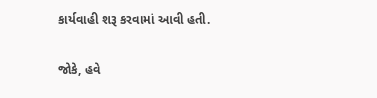કાર્યવાહી શરૂ કરવામાં આવી હતી.

જોકે, હવે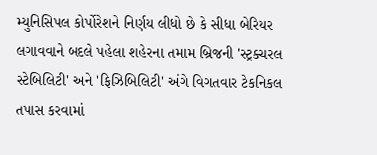મ્યુનિસિપલ કોર્પોરેશને નિર્ણય લીધો છે કે સીધા બેરિયર લગાવવાને બદલે પહેલા શહેરના તમામ બ્રિજની 'સ્ટ્રક્ચરલ સ્ટેબિલિટી' અને 'ફિઝિબિલિટી' અંગે વિગતવાર ટેકનિકલ તપાસ કરવામાં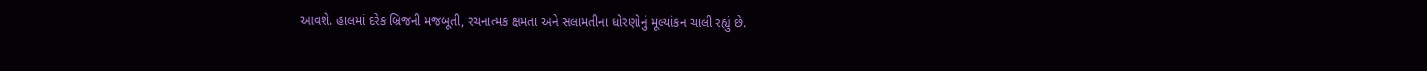આવશે. હાલમાં દરેક બ્રિજની મજબૂતી, રચનાત્મક ક્ષમતા અને સલામતીના ધોરણોનું મૂલ્યાંકન ચાલી રહ્યું છે.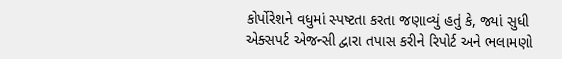કોર્પોરેશને વધુમાં સ્પષ્ટતા કરતા જણાવ્યું હતું કે, જ્યાં સુધી એક્સપર્ટ એજન્સી દ્વારા તપાસ કરીને રિપોર્ટ અને ભલામણો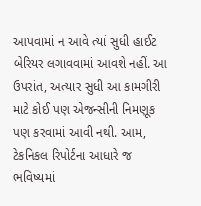આપવામાં ન આવે ત્યાં સુધી હાઈટ બેરિયર લગાવવામાં આવશે નહીં. આ ઉપરાંત, અત્યાર સુધી આ કામગીરી માટે કોઈ પણ એજન્સીની નિમણૂક પણ કરવામાં આવી નથી. આમ, ટેકનિકલ રિપોર્ટના આધારે જ ભવિષ્યમાં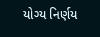યોગ્ય નિર્ણય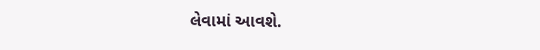લેવામાં આવશે.